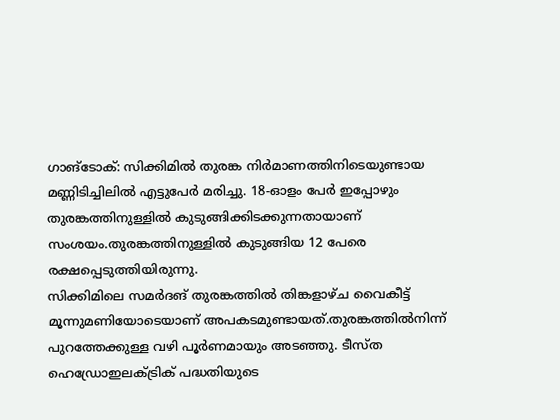ഗാങ്ടോക്: സിക്കിമിൽ തുരങ്ക നിർമാണത്തിനിടെയുണ്ടായ മണ്ണിടിച്ചിലിൽ എട്ടുപേർ മരിച്ചു. 18-ഓളം പേർ ഇപ്പോഴും തുരങ്കത്തിനുള്ളിൽ കുടുങ്ങിക്കിടക്കുന്നതായാണ് സംശയം.തുരങ്കത്തിനുള്ളിൽ കുടുങ്ങിയ 12 പേരെ രക്ഷപ്പെടുത്തിയിരുന്നു.
സിക്കിമിലെ സമർദങ് തുരങ്കത്തിൽ തിങ്കളാഴ്ച വൈകീട്ട് മൂന്നുമണിയോടെയാണ് അപകടമുണ്ടായത്.തുരങ്കത്തിൽനിന്ന് പുറത്തേക്കുള്ള വഴി പൂർണമായും അടഞ്ഞു. ടീസ്ത ഹെഡ്രോഇലക്ട്രിക് പദ്ധതിയുടെ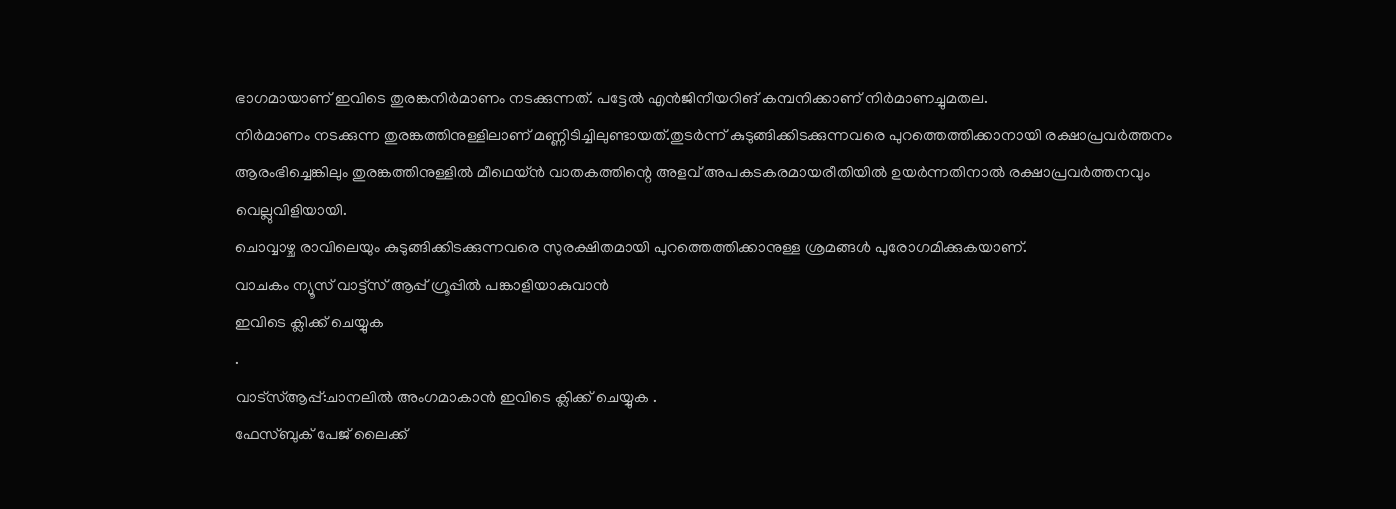ഭാഗമായാണ് ഇവിടെ തുരങ്കനിർമാണം നടക്കുന്നത്. പട്ടേൽ എൻജിനീയറിങ് കമ്പനിക്കാണ് നിർമാണച്ചുമതല.
നിർമാണം നടക്കുന്ന തുരങ്കത്തിനുള്ളിലാണ് മണ്ണിടിച്ചിലുണ്ടായത്.തുടർന്ന് കുടുങ്ങിക്കിടക്കുന്നവരെ പുറത്തെത്തിക്കാനായി രക്ഷാപ്രവർത്തനം ആരംഭിച്ചെങ്കിലും തുരങ്കത്തിനുള്ളിൽ മീഥെയ്ൻ വാതകത്തിന്റെ അളവ് അപകടകരമായരീതിയിൽ ഉയർന്നതിനാൽ രക്ഷാപ്രവർത്തനവും വെല്ലുവിളിയായി.
ചൊവ്വാഴ്ച രാവിലെയും കുടുങ്ങിക്കിടക്കുന്നവരെ സുരക്ഷിതമായി പുറത്തെത്തിക്കാനുള്ള ശ്രമങ്ങൾ പുരോഗമിക്കുകയാണ്.
വാചകം ന്യൂസ് വാട്ട്സ് ആപ്പ് ഗ്രൂപ്പിൽ പങ്കാളിയാകുവാൻ
ഇവിടെ ക്ലിക്ക് ചെയ്യുക
.
വാട്സ്ആപ്പ്:ചാനലിൽ അംഗമാകാൻ ഇവിടെ ക്ലിക്ക് ചെയ്യുക .
ഫേസ്ബുക് പേജ് ലൈക്ക്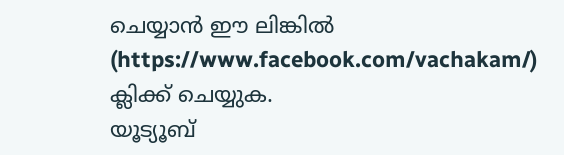ചെയ്യാൻ ഈ ലിങ്കിൽ (https://www.facebook.com/vachakam/) ക്ലിക്ക് ചെയ്യുക.
യൂട്യൂബ്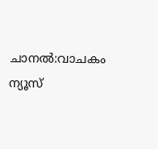ചാനൽ:വാചകം ന്യൂസ്